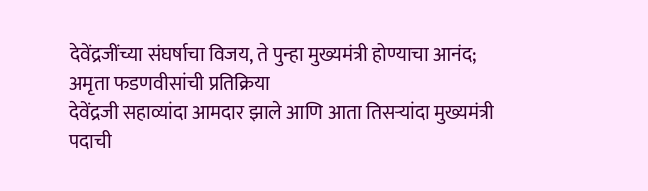देवेंद्रजींच्या संघर्षाचा विजय, ते पुन्हा मुख्यमंत्री होण्याचा आनंद; अमृता फडणवीसांची प्रतिक्रिया
देवेंद्रजी सहाव्यांदा आमदार झाले आणि आता तिसऱ्यांदा मुख्यमंत्री पदाची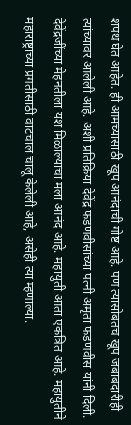शपथ घेत आहेत. ही आमच्यासाठी खूप आनंदाची गोष्ट आहे. पण त्यासोबतच खूप जबाबदारीही त्यांच्यावर आलेली आहे. अशी प्रतिक्रिया देवेंद्र फडणवीसांच्या पत्नी अमृता फडणवीस यांनी दिली.
देवेंद्रजींच्या मेहनतीला यश मिळाल्याचा मला आनंद आहे. महायुती आता एकत्रित आहे. महायुतीने महाराष्ट्राच्या प्रगतीसाठी वाटचाल चालू केलेली आहे, असेही त्या म्हणाल्या.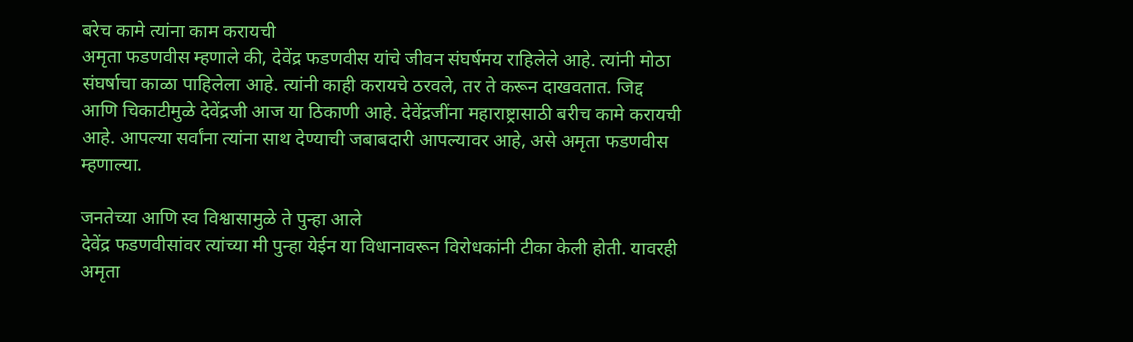बरेच कामे त्यांना काम करायची
अमृता फडणवीस म्हणाले की, देवेंद्र फडणवीस यांचे जीवन संघर्षमय राहिलेले आहे. त्यांनी मोठा संघर्षाचा काळा पाहिलेला आहे. त्यांनी काही करायचे ठरवले, तर ते करून दाखवतात. जिद्द आणि चिकाटीमुळे देवेंद्रजी आज या ठिकाणी आहे. देवेंद्रजींना महाराष्ट्रासाठी बरीच कामे करायची आहे. आपल्या सर्वांना त्यांना साथ देण्याची जबाबदारी आपल्यावर आहे, असे अमृता फडणवीस म्हणाल्या.

जनतेच्या आणि स्व विश्वासामुळे ते पुन्हा आले
देवेंद्र फडणवीसांवर त्यांच्या मी पुन्हा येईन या विधानावरून विरोधकांनी टीका केली होती. यावरही अमृता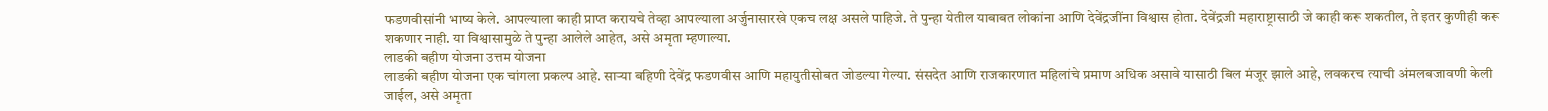फडणवीसांनी भाष्य केले. आपल्याला काही प्राप्त करायचे तेव्हा आपल्याला अर्जुनासारखे एकच लक्ष असले पाहिजे. ते पुन्हा येतील याबाबत लोकांना आणि देवेंद्रजींना विश्वास होता. देवेंद्रजी महाराष्ट्रासाठी जे काही करू शकतील, ते इतर कुणीही करू शकणार नाही. या विश्वासामुळे ते पुन्हा आलेले आहेत, असे अमृता म्हणाल्या.
लाडकी बहीण योजना उत्तम योजना
लाडकी बहीण योजना एक चांगला प्रकल्प आहे. साऱ्या बहिणी देवेंद्र फडणवीस आणि महायुतीसोबत जोडल्या गेल्या. संसदेत आणि राजकारणात महिलांचे प्रमाण अधिक असावे यासाठी बिल मंजूर झाले आहे, लवकरच त्याची अंमलबजावणी केली जाईल, असे अमृता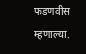फडणवीस म्हणाल्या.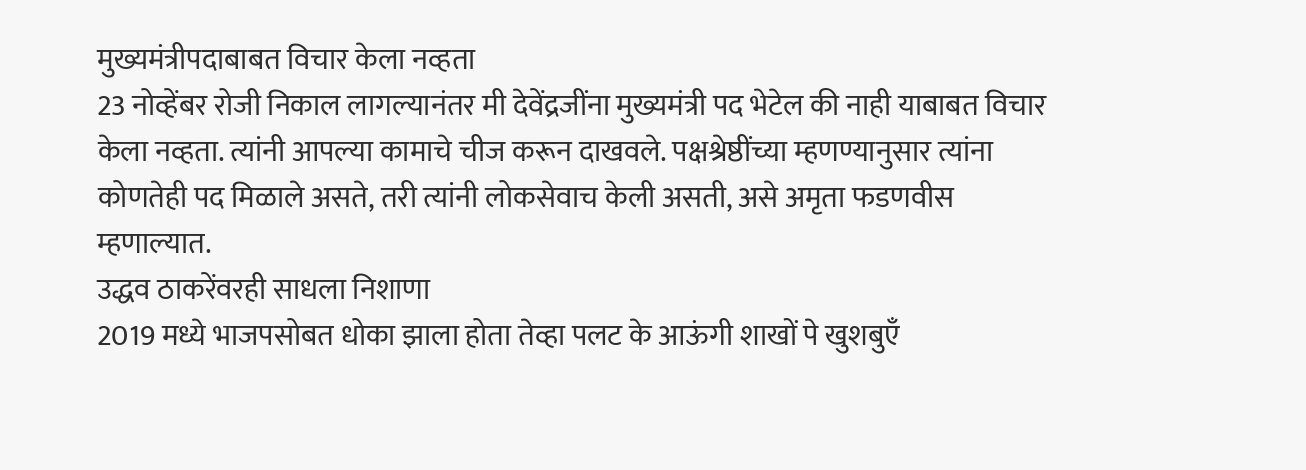मुख्यमंत्रीपदाबाबत विचार केला नव्हता
23 नोव्हेंबर रोजी निकाल लागल्यानंतर मी देवेंद्रजींना मुख्यमंत्री पद भेटेल की नाही याबाबत विचार केला नव्हता. त्यांनी आपल्या कामाचे चीज करून दाखवले. पक्षश्रेष्ठींच्या म्हणण्यानुसार त्यांना कोणतेही पद मिळाले असते, तरी त्यांनी लोकसेवाच केली असती, असे अमृता फडणवीस म्हणाल्यात.
उद्धव ठाकरेंवरही साधला निशाणा
2019 मध्ये भाजपसोबत धोका झाला होता तेव्हा पलट के आऊंगी शाखों पे खुशबुएँ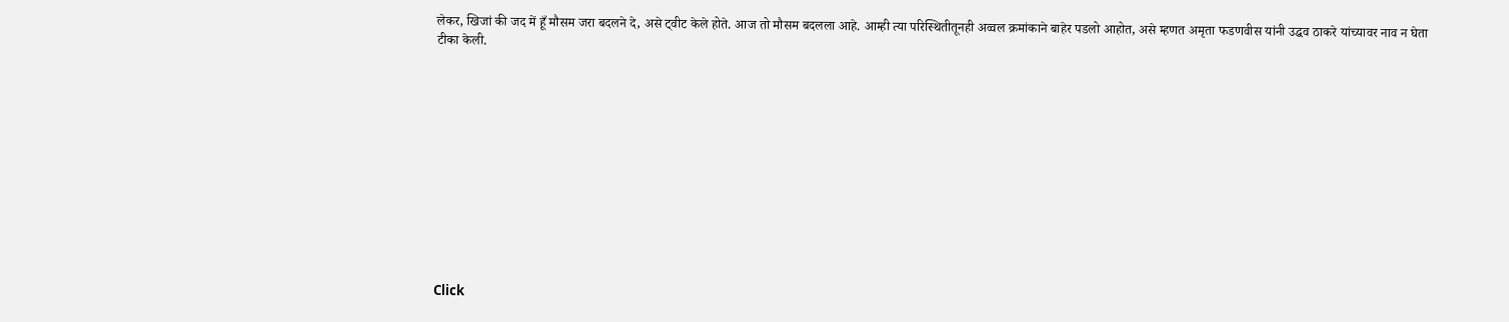लेकर, खिजां की जद में हूँ मौसम जरा बदलने दे, असे ट्वीट केले होते. आज तो मौसम बदलला आहे. आम्ही त्या परिस्थितीतूनही अव्वल क्रमांकाने बाहेर पडलो आहोत, असे म्हणत अमृता फडणवीस यांनी उद्धव ठाकरे यांच्यावर नाव न घेता टीका केली.












Click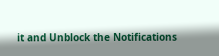it and Unblock the Notifications